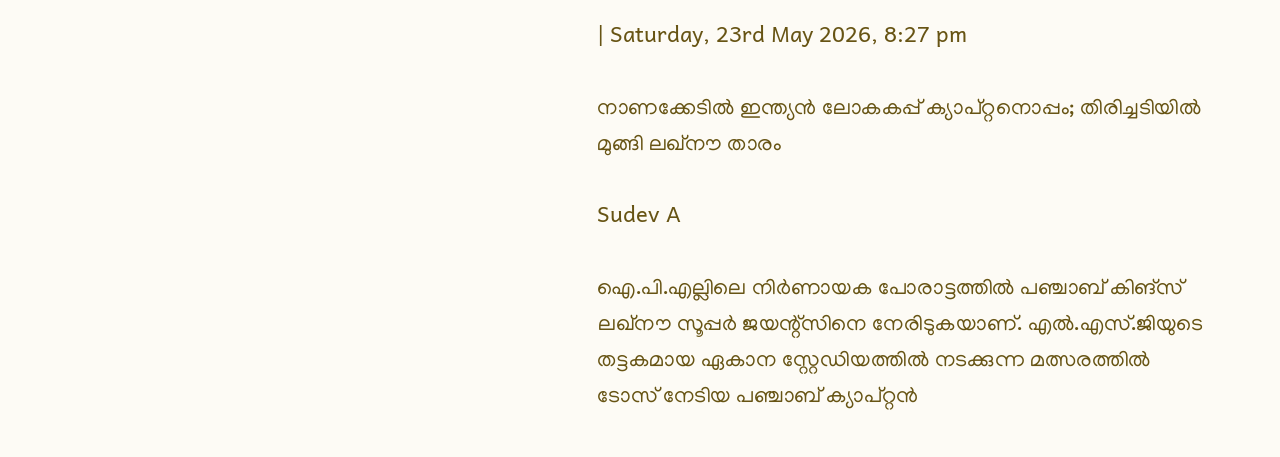| Saturday, 23rd May 2026, 8:27 pm

നാണക്കേടില്‍ ഇന്ത്യന്‍ ലോകകപ്പ് ക്യാപ്റ്റനൊപ്പം; തിരിച്ചടിയില്‍ മുങ്ങി ലഖ്നൗ താരം

Sudev A

ഐ.പി.എല്ലിലെ നിര്‍ണായക പോരാട്ടത്തില്‍ പഞ്ചാബ് കിങ്സ് ലഖ്നൗ സൂപ്പര്‍ ജയന്റ്‌സിനെ നേരിടുകയാണ്. എല്‍.എസ്.ജിയുടെ തട്ടകമായ ഏകാന സ്റ്റേഡിയത്തില്‍ നടക്കുന്ന മത്സരത്തില്‍ ടോസ് നേടിയ പഞ്ചാബ് ക്യാപ്റ്റന്‍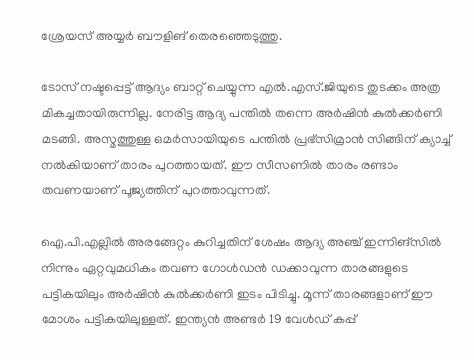ശ്രേയസ് അയ്യര്‍ ബൗളിങ് തെരഞ്ഞെടുത്തു.

ടോസ് നഷ്ടപ്പെട്ട് ആദ്യം ബാറ്റ് ചെയ്യുന്ന എല്‍.എസ്.ജിയുടെ തുടക്കം അത്ര മികച്ചതായിരുന്നില്ല. നേരിട്ട ആദ്യ പന്തില്‍ തന്നെ അര്‍ഷിന്‍ കുല്‍ക്കര്‍ണി മടങ്ങി. അസ്മത്തുള്ള ഒമര്‍സായിയുടെ പന്തില്‍ പ്രഭ്‌സിമ്രാന്‍ സിങ്ങിന് ക്യാച്ച് നല്‍കിയാണ് താരം പുറത്തായത്. ഈ സീസണില്‍ താരം രണ്ടാം തവണയാണ് പൂജ്യത്തിന് പുറത്താവുന്നത്.

ഐ.പി.എല്ലില്‍ അരങ്ങേറ്റം കുറിച്ചതിന് ശേഷം ആദ്യ അഞ്ച് ഇന്നിങ്‌സില്‍ നിന്നും ഏറ്റവുമധികം തവണ ഗോള്‍ഡന്‍ ഡക്കാവുന്ന താരങ്ങളുടെ പട്ടികയിലും അര്‍ഷിന്‍ കുല്‍ക്കര്‍ണി ഇടം പിടിച്ചു. മൂന്ന് താരങ്ങളാണ് ഈ മോശം പട്ടികയിലുള്ളത്. ഇന്ത്യന്‍ അണ്ടര്‍ 19 വേള്‍ഡ് കപ്പ്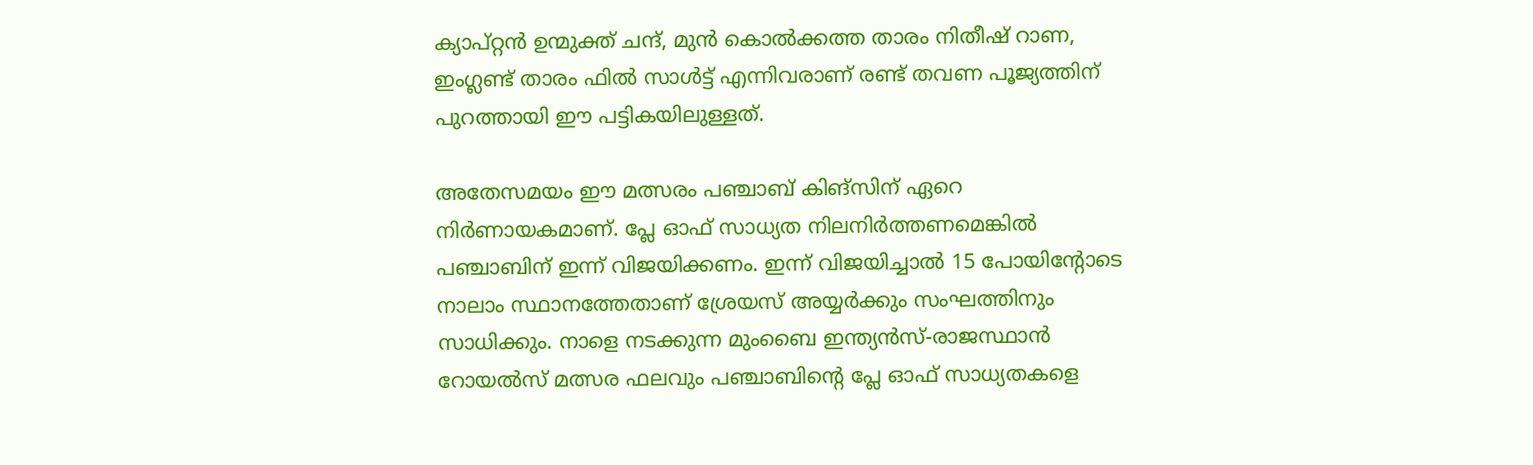ക്യാപ്റ്റന്‍ ഉന്മുക്ത് ചന്ദ്, മുന്‍ കൊല്‍ക്കത്ത താരം നിതീഷ് റാണ, ഇംഗ്ലണ്ട് താരം ഫില്‍ സാള്‍ട്ട് എന്നിവരാണ് രണ്ട് തവണ പൂജ്യത്തിന് പുറത്തായി ഈ പട്ടികയിലുള്ളത്.

അതേസമയം ഈ മത്സരം പഞ്ചാബ് കിങ്‌സിന് ഏറെ നിര്‍ണായകമാണ്. പ്ലേ ഓഫ് സാധ്യത നിലനിര്‍ത്തണമെങ്കില്‍ പഞ്ചാബിന് ഇന്ന് വിജയിക്കണം. ഇന്ന് വിജയിച്ചാല്‍ 15 പോയിന്റോടെ നാലാം സ്ഥാനത്തേതാണ് ശ്രേയസ് അയ്യര്‍ക്കും സംഘത്തിനും സാധിക്കും. നാളെ നടക്കുന്ന മുംബൈ ഇന്ത്യന്‍സ്-രാജസ്ഥാന്‍ റോയല്‍സ് മത്സര ഫലവും പഞ്ചാബിന്റെ പ്ലേ ഓഫ് സാധ്യതകളെ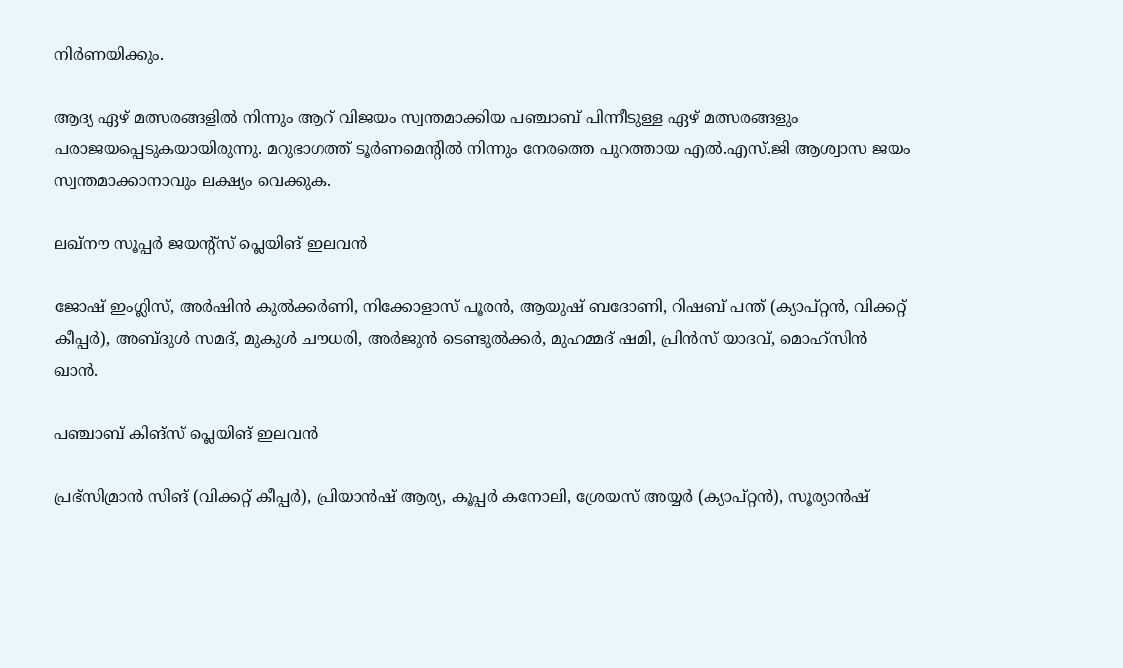നിര്‍ണയിക്കും.

ആദ്യ ഏഴ് മത്സരങ്ങളില്‍ നിന്നും ആറ് വിജയം സ്വന്തമാക്കിയ പഞ്ചാബ് പിന്നീടുള്ള ഏഴ് മത്സരങ്ങളും പരാജയപ്പെടുകയായിരുന്നു. മറുഭാഗത്ത് ടൂര്‍ണമെന്റില്‍ നിന്നും നേരത്തെ പുറത്തായ എല്‍.എസ്.ജി ആശ്വാസ ജയം സ്വന്തമാക്കാനാവും ലക്ഷ്യം വെക്കുക.

ലഖ്നൗ സൂപ്പര്‍ ജയന്റ്‌സ് പ്ലെയിങ് ഇലവന്‍

ജോഷ് ഇംഗ്ലിസ്, അര്‍ഷിന്‍ കുല്‍ക്കര്‍ണി, നിക്കോളാസ് പൂരന്‍, ആയുഷ് ബദോണി, റിഷബ് പന്ത് (ക്യാപ്റ്റന്‍, വിക്കറ്റ് കീപ്പര്‍), അബ്ദുള്‍ സമദ്, മുകുള്‍ ചൗധരി, അര്‍ജുന്‍ ടെണ്ടുല്‍ക്കര്‍, മുഹമ്മദ് ഷമി, പ്രിന്‍സ് യാദവ്, മൊഹ്‌സിന്‍ ഖാന്‍.

പഞ്ചാബ് കിങ്സ് പ്ലെയിങ് ഇലവന്‍

പ്രഭ്‌സിമ്രാന്‍ സിങ് (വിക്കറ്റ് കീപ്പര്‍), പ്രിയാന്‍ഷ് ആര്യ, കൂപ്പര്‍ കനോലി, ശ്രേയസ് അയ്യര്‍ (ക്യാപ്റ്റന്‍), സൂര്യാന്‍ഷ്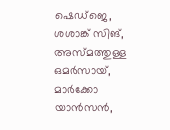ഷെഡ്ജെ, ശശാങ്ക് സിങ്, അസ്മത്തുള്ള ഒമര്‍സായ്, മാര്‍ക്കോ യാന്‍സന്‍,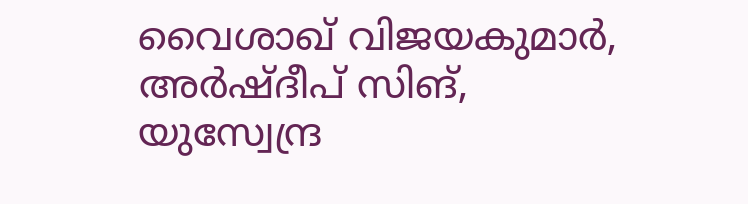വൈശാഖ് വിജയകുമാര്‍, അര്‍ഷ്ദീപ് സിങ്, യുസ്വേന്ദ്ര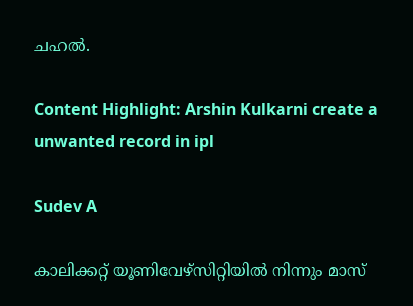ചഹല്‍.

Content Highlight: Arshin Kulkarni create a unwanted record in ipl

Sudev A

കാലിക്കറ്റ് യൂണിവേഴ്‌സിറ്റിയില്‍ നിന്നും മാസ്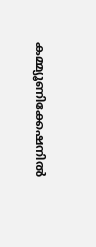കമ്മ്യൂണിക്കേഷനില്‍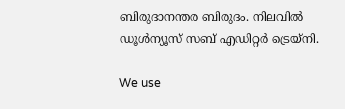ബിരുദാനന്തര ബിരുദം. നിലവില്‍ ഡൂള്‍ന്യൂസ് സബ് എഡിറ്റര്‍ ട്രെയ്‌നി.

We use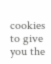cookies to give you the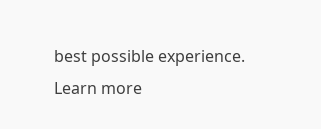best possible experience. Learn more